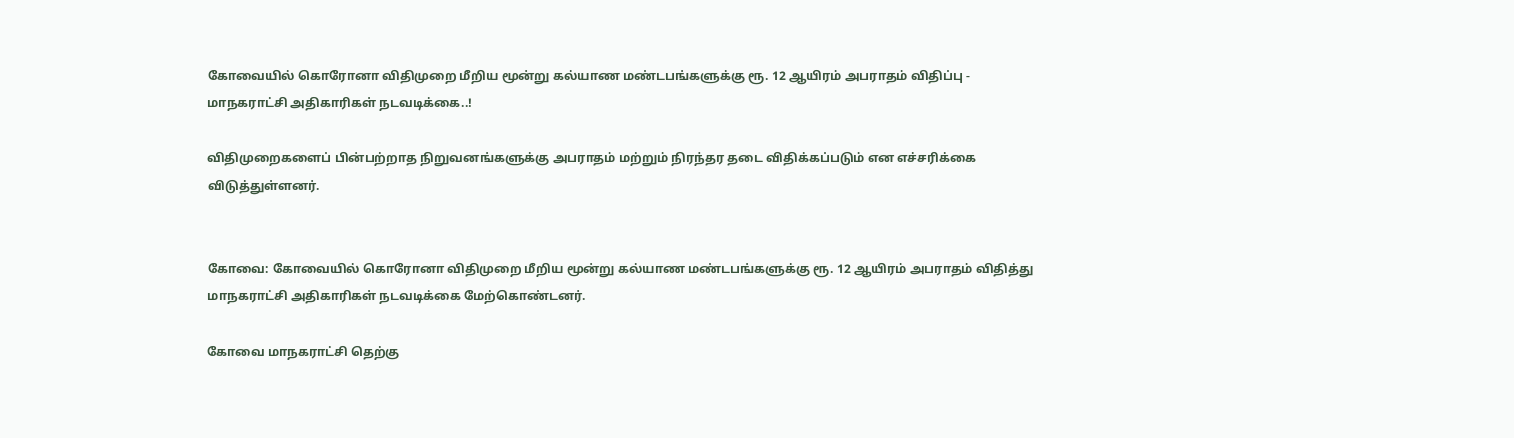கோவையில் கொரோனா விதிமுறை மீறிய மூன்று கல்யாண மண்டபங்களுக்கு ரூ. 12 ஆயிரம் அபராதம் விதிப்பு - மாநகராட்சி அதிகாரிகள் நடவடிக்கை..!

விதிமுறைகளைப் பின்பற்றாத நிறுவனங்களுக்கு அபராதம் மற்றும் நிரந்தர தடை விதிக்கப்படும் என எச்சரிக்கை விடுத்துள்ளனர்.


கோவை: கோவையில் கொரோனா விதிமுறை மீறிய மூன்று கல்யாண மண்டபங்களுக்கு ரூ. 12 ஆயிரம் அபராதம் விதித்து மாநகராட்சி அதிகாரிகள் நடவடிக்கை மேற்கொண்டனர்.

கோவை மாநகராட்சி தெற்கு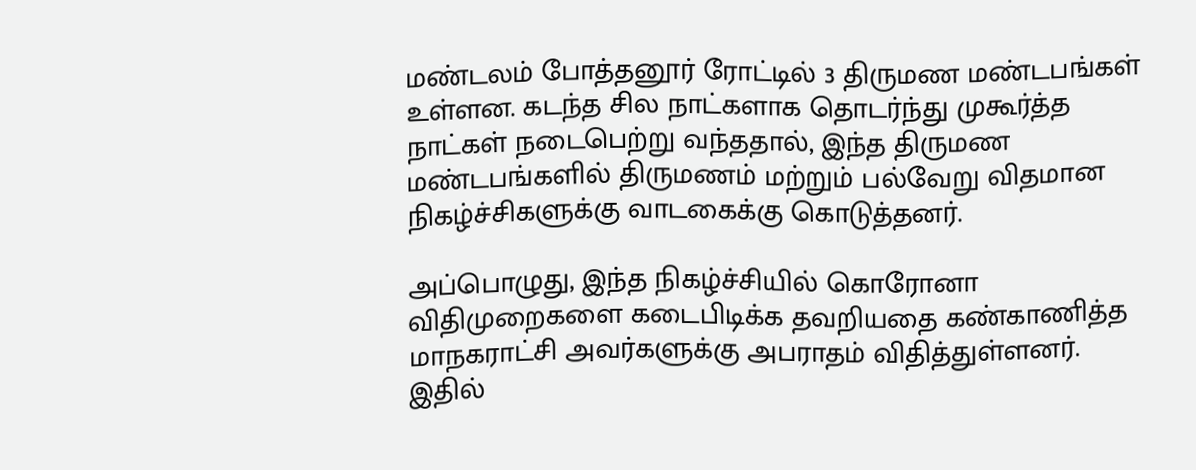மண்டலம் போத்தனூர் ரோட்டில் 3 திருமண மண்டபங்கள் உள்ளன. கடந்த சில நாட்களாக தொடர்ந்து முகூர்த்த நாட்கள் நடைபெற்று வந்ததால், இந்த திருமண மண்டபங்களில் திருமணம் மற்றும் பல்வேறு விதமான நிகழ்ச்சிகளுக்கு வாடகைக்கு கொடுத்தனர்.

அப்பொழுது, இந்த நிகழ்ச்சியில் கொரோனா விதிமுறைகளை கடைபிடிக்க தவறியதை கண்காணித்த மாநகராட்சி அவர்களுக்கு அபராதம் விதித்துள்ளனர். இதில்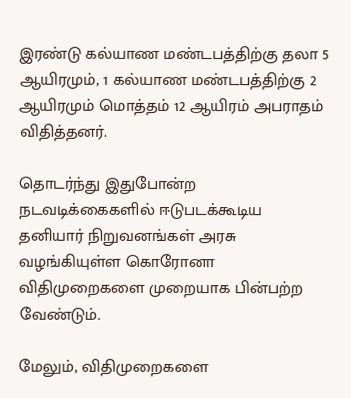இரண்டு கல்யாண மண்டபத்திற்கு தலா 5 ஆயிரமும், 1 கல்யாண மண்டபத்திற்கு 2 ஆயிரமும் மொத்தம் 12 ஆயிரம் அபராதம் விதித்தனர்.

தொடர்ந்து இதுபோன்ற நடவடிக்கைகளில் ஈடுபடக்கூடிய தனியார் நிறுவனங்கள் அரசு வழங்கியுள்ள கொரோனா விதிமுறைகளை முறையாக பின்பற்ற வேண்டும்.

மேலும், விதிமுறைகளை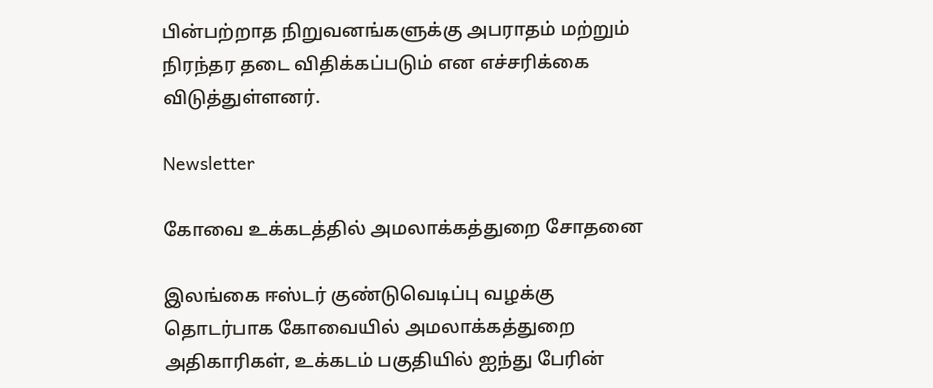பின்பற்றாத நிறுவனங்களுக்கு அபராதம் மற்றும் நிரந்தர தடை விதிக்கப்படும் என எச்சரிக்கை விடுத்துள்ளனர்.

Newsletter

கோவை உக்கடத்தில் அமலாக்கத்துறை சோதனை

இலங்கை ஈஸ்டர் குண்டுவெடிப்பு வழக்கு தொடர்பாக கோவையில் அமலாக்கத்துறை அதிகாரிகள், உக்கடம் பகுதியில் ஐந்து பேரின்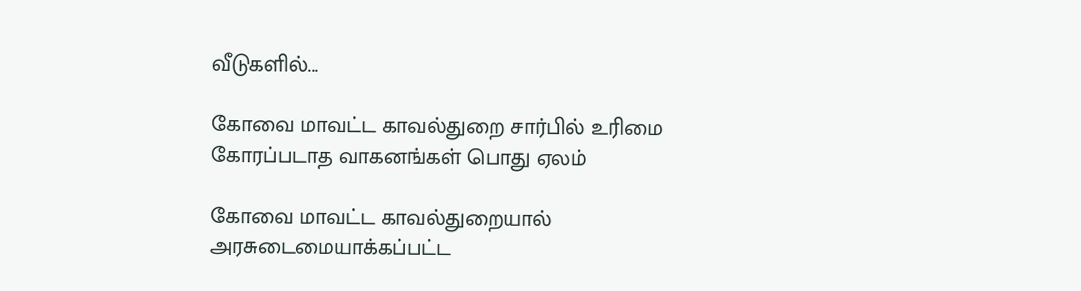வீடுகளில்...

கோவை மாவட்ட காவல்துறை சார்பில் உரிமை கோரப்படாத வாகனங்கள் பொது ஏலம்

கோவை மாவட்ட காவல்துறையால் அரசுடைமையாக்கப்பட்ட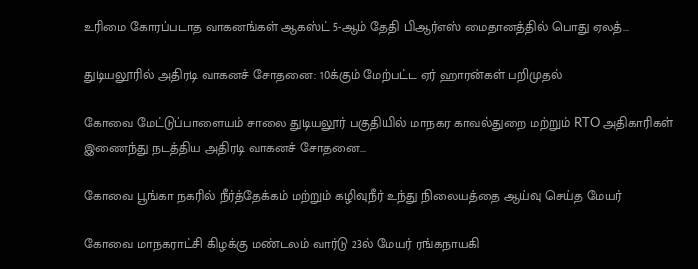உரிமை கோரப்படாத வாகனங்கள் ஆகஸ்ட் 5-ஆம் தேதி பிஆர்எஸ் மைதானத்தில் பொது ஏலத்...

துடியலூரில் அதிரடி வாகனச் சோதனை: 10க்கும் மேற்பட்ட ஏர் ஹாரன்கள் பறிமுதல்

கோவை மேட்டுப்பாளையம் சாலை துடியலூர் பகுதியில் மாநகர காவல்துறை மற்றும் RTO அதிகாரிகள் இணைந்து நடத்திய அதிரடி வாகனச் சோதனை...

கோவை பூங்கா நகரில் நீர்த்தேக்கம் மற்றும் கழிவுநீர் உந்து நிலையத்தை ஆய்வு செய்த மேயர்

கோவை மாநகராட்சி கிழக்கு மண்டலம் வார்டு 23ல் மேயர் ரங்கநாயகி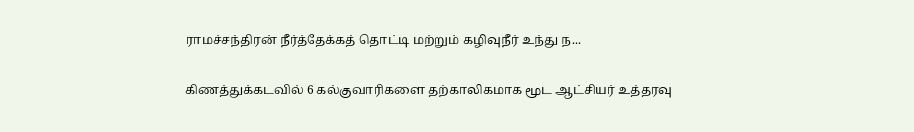ராமச்சந்திரன் நீர்த்தேக்கத் தொட்டி மற்றும் கழிவுநீர் உந்து ந...

கிணத்துக்கடவில் 6 கல்குவாரிகளை தற்காலிகமாக மூட ஆட்சியர் உத்தரவு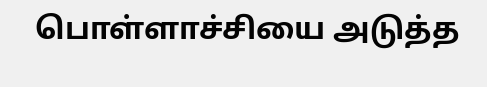பொள்ளாச்சியை அடுத்த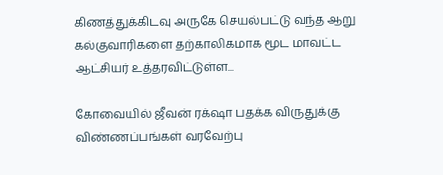கிணத்துக்கிடவு அருகே செயல்பட்டு வந்த ஆறு கல்குவாரிகளை தற்காலிகமாக மூட மாவட்ட ஆட்சியர் உத்தரவிட்டுள்ள...

கோவையில் ஜீவன் ரக்‌ஷா பதக்க விருதுக்கு விண்ணப்பங்கள் வரவேற்பு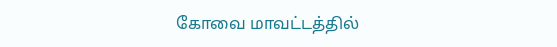கோவை மாவட்டத்தில்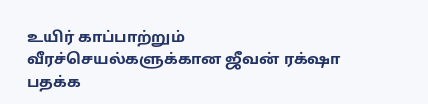உயிர் காப்பாற்றும் வீரச்செயல்களுக்கான ஜீவன் ரக்‌ஷா பதக்க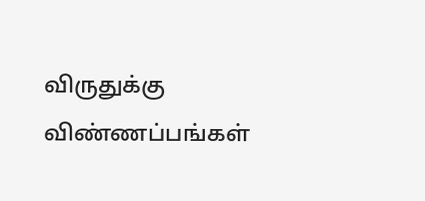விருதுக்கு விண்ணப்பங்கள்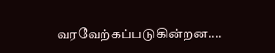வரவேற்கப்படுகின்றன....